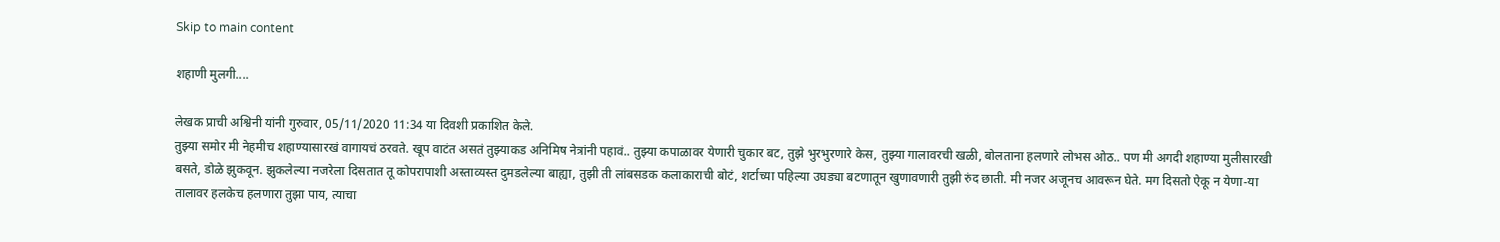Skip to main content

शहाणी मुलगी....

लेखक प्राची अश्विनी यांनी गुरुवार, 05/11/2020 11:34 या दिवशी प्रकाशित केले.
तुझ्या समोर मी नेहमीच शहाण्यासारखं वागायचं ठरवते. खूप वाटंत असतं तुझ्याकड अनिमिष नेत्रांनी पहावं.. तुझ्या कपाळावर येणारी चुकार बट, तुझे भुरभुरणारे केस, तुझ्या गालावरची खळी, बोलताना हलणारे लोभस ओठ.. पण मी अगदी शहाण्या मुलीसारखी बसते, डोळे झुकवून. झुकलेल्या नजरेला दिसतात तू कोपरापाशी अस्ताव्यस्त दुमडलेल्या बाह्या, तुझी ती लांबसडक कलाकाराची बोटं, शर्टाच्या पहिल्या उघड्या बटणातून खुणावणारी तुझी रुंद छाती. मी नजर अजूनच आवरून घेते. मग दिसतो ऐकू न येणा-या तालावर हलकेच हलणारा तुझा पाय, त्याचा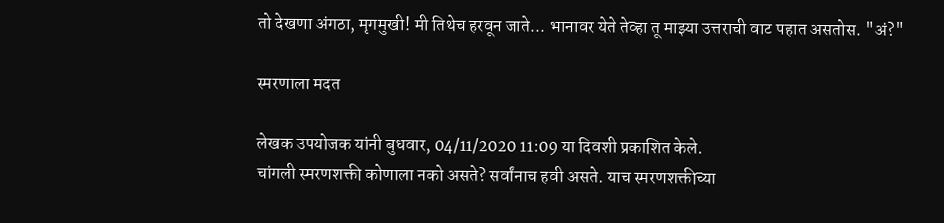तो देखणा अंगठा, मृगमुखी! मी तिथेच हरवून जाते... भानावर येते तेव्हा तू माझ्या उत्तराची वाट पहात असतोस. "अं?"

स्मरणाला मदत

लेखक उपयोजक यांनी बुधवार, 04/11/2020 11:09 या दिवशी प्रकाशित केले.
चांगली स्मरणशक्ती कोणाला नको असते? सर्वांनाच हवी असते. याच स्मरणशक्तीच्या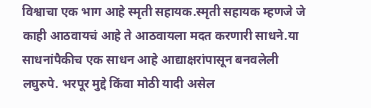विश्वाचा एक भाग आहे स्मृती सहायक.स्मृती सहायक म्हणजे जे काही आठवायचं आहे ते आठवायला मदत करणारी साधने.या साधनांपैकीच एक साधन आहे आद्याक्षरांपासून बनवलेली लघुरुपे. भरपूर मुद्दे किंवा मोठी यादी असेल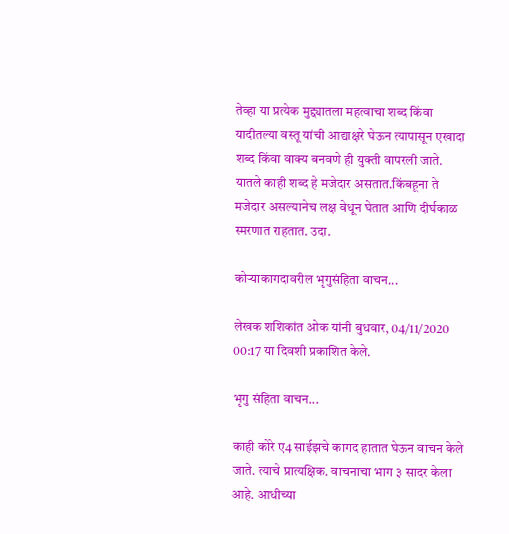तेव्हा या प्रत्येक मुद्द्यातला महत्वाचा शब्द किंवा यादीतल्या वस्तू यांची आद्याक्षरे घेऊन त्यापासून एखादा शब्द किंवा वाक्य बनवणे ही युक्ती वापरली जाते. यातले काही शब्द हे मजेदार असतात.किंबहूना ते मजेदार असल्यानेच लक्ष वेधून घेतात आणि दीर्घकाळ स्मरणात राहतात. उदा.

कोऱ्याकागदावरील भृगुसंहिता वाचन...

लेखक शशिकांत ओक यांनी बुधवार, 04/11/2020 00:17 या दिवशी प्रकाशित केले.

भृगु संहिता वाचन...

काही कोरे ए4 साईझचे कागद हातात घेऊन वाचन केले जाते. त्याचे प्रात्यक्षिक. वाचनाचा भाग ३ सादर केला आहे. आधीच्या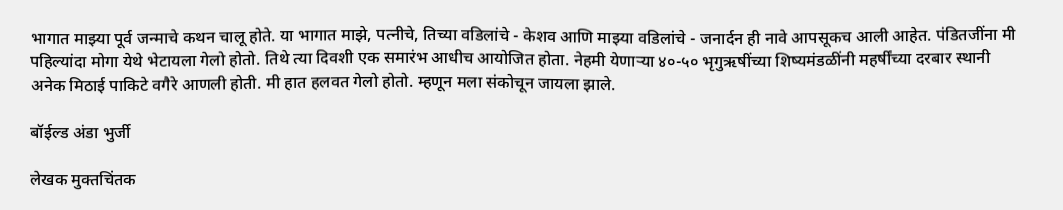भागात माझ्या पूर्व जन्माचे कथन चालू होते. या भागात माझे, पत्नीचे, तिच्या वडिलांचे - केशव आणि माझ्या वडिलांचे - जनार्दन ही नावे आपसूकच आली आहेत. पंडितजींना मी पहिल्यांदा मोगा येथे भेटायला गेलो होतो. तिथे त्या दिवशी एक समारंभ आधीच आयोजित होता. नेहमी येणार्‍या ४०-५० भृगुऋषींच्या शिष्यमंडळींनी महर्षींच्या दरबार स्थानी अनेक मिठाई पाकिटे वगैरे आणली होती. मी हात हलवत गेलो होतो. म्हणून मला संकोचून जायला झाले.

बॉईल्ड अंडा भुर्जी

लेखक मुक्तचिंतक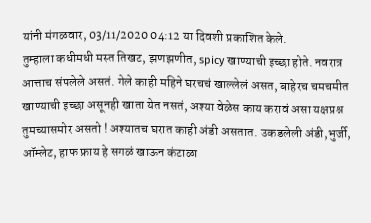यांनी मंगळवार, 03/11/2020 04:12 या दिवशी प्रकाशित केले.
तुम्हाला कधीमधी मस्त तिखट, झणझणीत, spicy खाण्याची इच्छा होते. नवरात्र आत्ताच संपलेले असतं. गेले काही महिने घरचचं खाल्लेलं असत, बाहेरच चमचमीत खाण्याची इच्छा असूनही खाता येत नसतं, अश्या वेळेस काय करावं असा यक्षप्रश्न तुमच्यासमोर असतो ! अश्यातच घरात काही अंडी असतात. उकडलेली अंडी,भुर्जी, ऑम्लेट, हाफ फ्राय हे सगळं खाऊन कंटाळा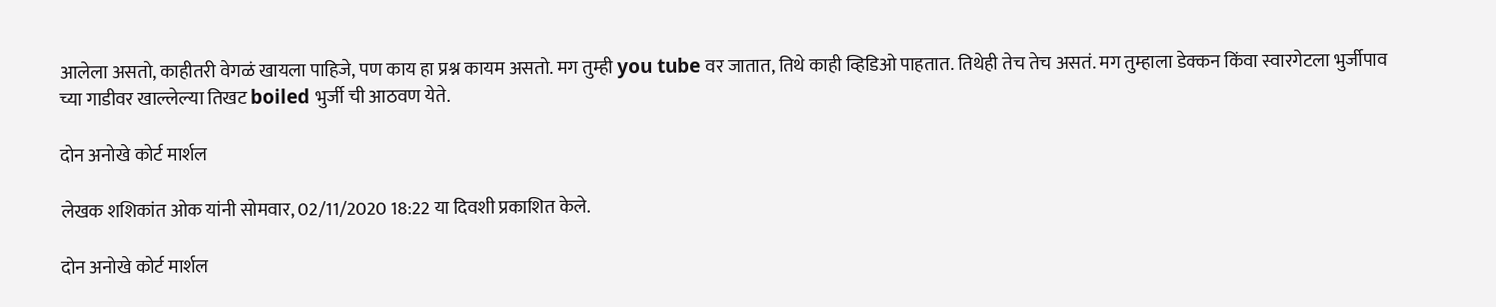आलेला असतो, काहीतरी वेगळं खायला पाहिजे, पण काय हा प्रश्न कायम असतो. मग तुम्ही you tube वर जातात, तिथे काही व्हिडिओ पाहतात. तिथेही तेच तेच असतं. मग तुम्हाला डेक्कन किंवा स्वारगेटला भुर्जीपाव च्या गाडीवर खाल्लेल्या तिखट boiled भुर्जी ची आठवण येते.

दोन अनोखे कोर्ट मार्शल

लेखक शशिकांत ओक यांनी सोमवार, 02/11/2020 18:22 या दिवशी प्रकाशित केले.

दोन अनोखे कोर्ट मार्शल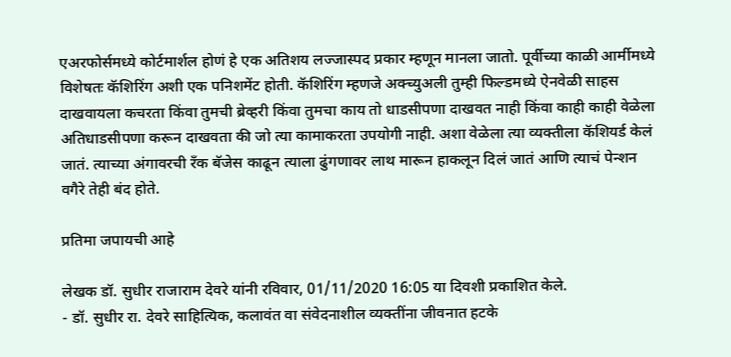एअरफोर्समध्ये कोर्टमार्शल होणं हे एक अतिशय लज्जास्पद प्रकार म्हणून मानला जातो. पूर्वीच्या काळी आर्मीमध्ये विशेषतः कॅशिरिंग अशी एक पनिशमेंट होती. कॅशिरिंग म्हणजे अक्च्युअली तुम्ही फिल्डमध्ये ऐनवेळी साहस दाखवायला कचरता किंवा तुमची ब्रेव्हरी किंवा तुमचा काय तो धाडसीपणा दाखवत नाही किंवा काही काही वेळेला अतिधाडसीपणा करून दाखवता की जो त्या कामाकरता उपयोगी नाही. अशा वेळेला त्या व्यक्तीला कॅशियर्ड केलं जातं. त्याच्या अंगावरची रँक बॅजेस काढून त्याला ढुंगणावर लाथ मारून हाकलून दिलं जातं आणि त्याचं पेन्शन वगैरे तेही बंद होते.

प्रतिमा जपायची आहे

लेखक डॉ. सुधीर राजाराम देवरे यांनी रविवार, 01/11/2020 16:05 या दिवशी प्रकाशित केले.
- डॉ. सुधीर रा. देवरे साहित्यिक, कलावंत वा संवेदनाशील व्यक्‍तींना ‍जीवनात हटके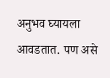अनुभव घ्यायला आवडतात. पण असे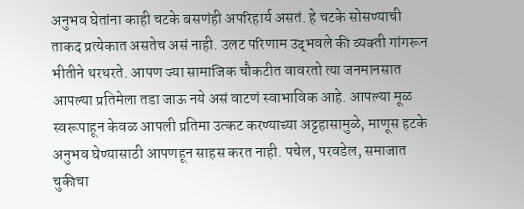अनुभव घेतांना काही चटके बसणंही अपरिहार्य असतं. हे चटके सोसण्याची ताकद प्रत्येकात असतेच असं नाही. उलट परिणाम उद्‍भवले की व्यक्‍ती गांगरून भीतीने थरथरते. आपण ज्या सामाजिक चौकटीत वावरतो त्या जनमानसात आपल्या प्रतिमेला तडा जाऊ नये असं वाटणं स्वाभाविक आहे. आपल्या मूळ स्वरूपाहून केवळ आपली प्रतिमा उत्कट करण्याच्या अट्टहासामुळे, माणूस हटके अनुभव घेण्यासाठी आपणहून साहस करत नाही. पचेल, परवडेल, समाजात चुकीचा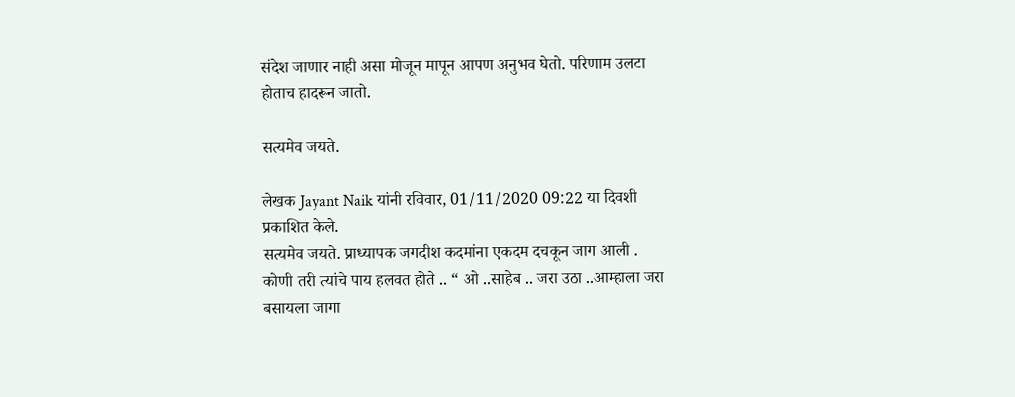संदेश जाणार नाही असा मोजून मापून आपण अनुभव घेतो. परिणाम उलटा होताच हादरून जातो.

सत्यमेव जयते.

लेखक Jayant Naik यांनी रविवार, 01/11/2020 09:22 या दिवशी प्रकाशित केले.
सत्यमेव जयते. प्राध्यापक जगदीश कदमांना एकदम दचकून जाग आली . कोणी तरी त्यांचे पाय हलवत होते .. “ ओ ..साहेब .. जरा उठा ..आम्हाला जरा बसायला जागा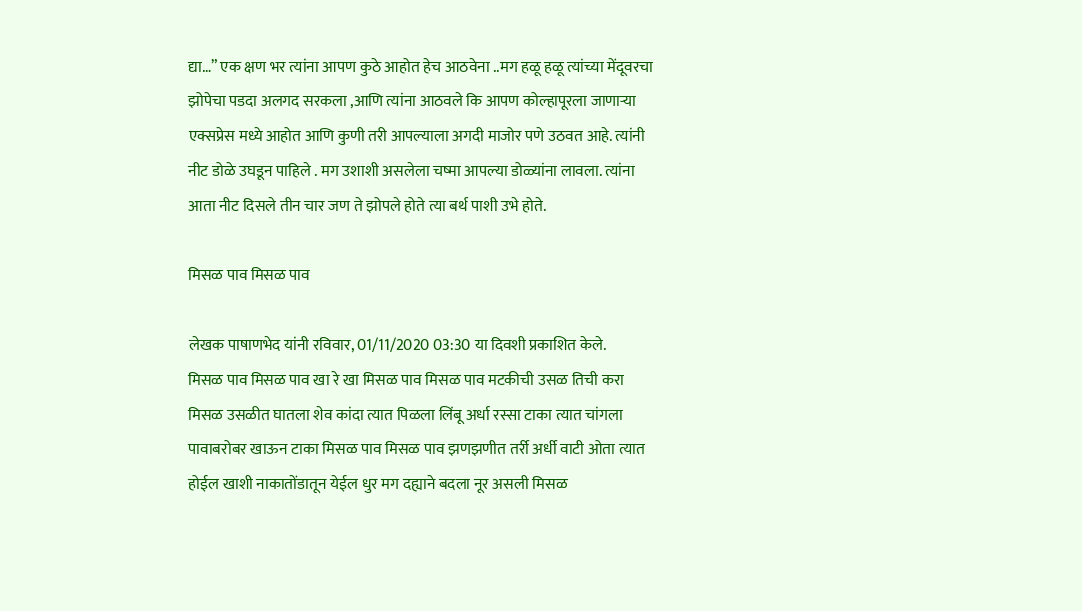द्या…” एक क्षण भर त्यांना आपण कुठे आहोत हेच आठवेना ..मग हळू हळू त्यांच्या मेंदूवरचा झोपेचा पडदा अलगद सरकला ,आणि त्यांना आठवले कि आपण कोल्हापूरला जाणाऱ्या एक्सप्रेस मध्ये आहोत आणि कुणी तरी आपल्याला अगदी माजोर पणे उठवत आहे. त्यांनी नीट डोळे उघडून पाहिले . मग उशाशी असलेला चष्मा आपल्या डोळ्यांना लावला. त्यांना आता नीट दिसले तीन चार जण ते झोपले होते त्या बर्थ पाशी उभे होते.

मिसळ पाव मिसळ पाव

लेखक पाषाणभेद यांनी रविवार, 01/11/2020 03:30 या दिवशी प्रकाशित केले.
मिसळ पाव मिसळ पाव खा रे खा मिसळ पाव मिसळ पाव मटकीची उसळ तिची करा मिसळ उसळीत घातला शेव कांदा त्यात पिळला लिंबू अर्धा रस्सा टाका त्यात चांगला पावाबरोबर खाऊन टाका मिसळ पाव मिसळ पाव झणझणीत तर्री अर्धी वाटी ओता त्यात होईल खाशी नाकातोंडातून येईल धुर मग दह्याने बदला नूर असली मिसळ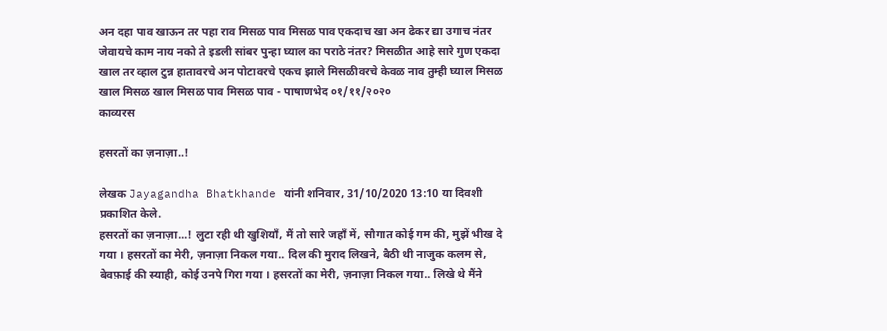अन दहा पाव खाऊन तर पहा राव मिसळ पाव मिसळ पाव एकदाच खा अन ढेकर द्या उगाच नंतर जेवायचे काम नाय नको ते इडली सांबर पुन्हा घ्याल का पराठे नंतर? मिसळीत आहे सारे गुण एकदा खाल तर व्हाल टुन्न हातावरचे अन पोटावरचे एकच झाले मिसळीवरचे केवळ नाव तुम्ही घ्याल मिसळ खाल मिसळ खाल मिसळ पाव मिसळ पाव - पाषाणभेद ०१/११/२०२०
काव्यरस

हसरतों का ज़नाज़ा..!

लेखक Jayagandha Bhatkhande यांनी शनिवार, 31/10/2020 13:10 या दिवशी प्रकाशित केले.
हसरतों का ज़नाज़ा...! लुटा रही थी खुशियाँ, मैं तो सारे जहाँ में, सौगात कोई गम की, मुझें भीख दे गया । हसरतों का मेरी, ज़नाज़ा निकल गया.. दिल की मुराद लिखने, बैठी थी नाजुक कलम से, बेवफ़ाई की स्याही, कोई उनपे गिरा गया । हसरतों का मेरी, ज़नाज़ा निकल गया.. लिखे थे मैंने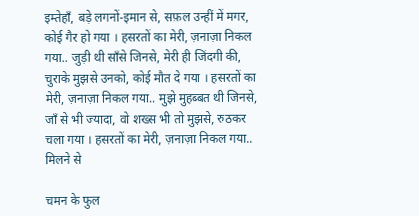इम्तेहाँ, बड़े लगनों-इमान से, सफ़ल उन्हीं में मगर, कोई गैर हो गया । हसरतों का मेरी, ज़नाज़ा निकल गया.. जुड़ी थी साँसे जिनसे, मेरी ही जिंदगी की, चुराके मुझसे उनको, कोई मौत दे गया । हसरतों का मेरी, ज़नाज़ा निकल गया.. मुझे मुहब्बत थी जिनसे, जाँ से भी ज्यादा, वो शख्स भी तो मुझसे, रुठकर चला गया । हसरतों का मेरी, ज़नाज़ा निकल गया.. मिलने से

चमन के फुल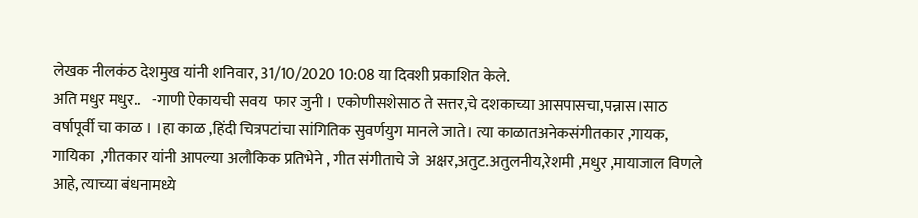लेखक नीलकंठ देशमुख यांनी शनिवार, 31/10/2020 10:08 या दिवशी प्रकाशित केले.
अति मधुर मधुर..    -गाणी ऐकायची सवय  फार जुनी । एकोणीसशेसाठ ते सत्तर,चे दशकाच्या आसपासचा,पन्नास।साठ वर्षापूर्वी चा काळ । ।हा काळ ,हिंदी चित्रपटांचा सांगितिक सुवर्णयुग मानले जाते। त्या काळातअनेकसंगीतकार ,गायक, गायिका  ,गीतकार यांनी आपल्या अलौकिक प्रतिभेने , गीत संगीताचे जे  अक्षर,अतुट.अतुलनीय,रेशमी ,मधुर ,मायाजाल विणले आहे, त्याच्या बंधनामध्ये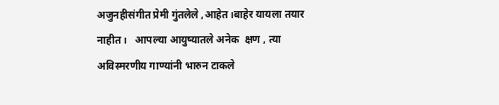अजुनहीसंगीत प्रेमी गुंतलेले ,आहेत।बाहेर यायला तयार नाहीत।   आपल्या आयुष्यातले अनेक  क्षण , त्या  अविस्मरणीय गाण्यांनी भारुन टाकले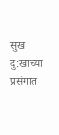सुख दु:खाच्या प्रसंगात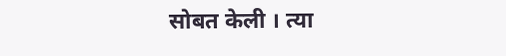सोबत केली । त्या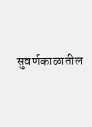सुवर्णकाळातील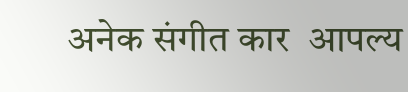अनेक संगीत कार  आपल्य